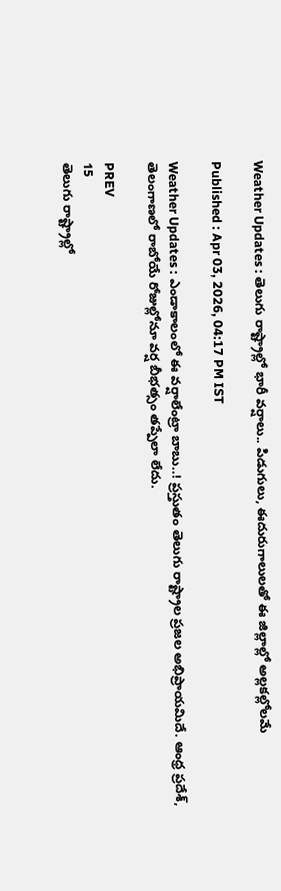Weather Updates : తెలుగు రాష్ట్రాల్లో భారీ వర్షాలు.. పిడుగులు, ఈదురుగాలులతో ఈ జిల్లాల్లో అల్లకల్లోలమే

Published : Apr 03, 2026, 04:17 PM IST

Weather Updates : ఎండాకాలంలో ఈ వర్షాలేంట్రా బాబు..! ప్రస్తుతం తెలుగు రాష్ట్రాల ప్రజల అభిప్రాయమిదే. ఆంధ్ర ప్రదేశ్, తెలంగాణలో రాబోయే రోజుల్లోనూ వర్ష బీభత్సం తప్పేలా లేదు.

PREV
15
తెలుగు రాష్ట్రాల్లో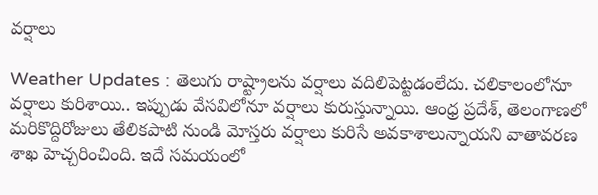వర్షాలు

Weather Updates : తెలుగు రాష్ట్రాలను వర్షాలు వదిలిపెట్టడంలేదు. చలికాలంలోనూ వర్షాలు కురిశాయి.. ఇప్పుడు వేసవిలోనూ వర్షాలు కురుస్తున్నాయి. ఆంధ్ర ప్రదేశ్, తెలంగాణలో మరికొద్దిరోజులు తేలికపాటి నుండి మోస్తరు వర్షాలు కురిసే అవకాశాలున్నాయని వాతావరణ శాఖ హెచ్చరించింది. ఇదే సమయంలో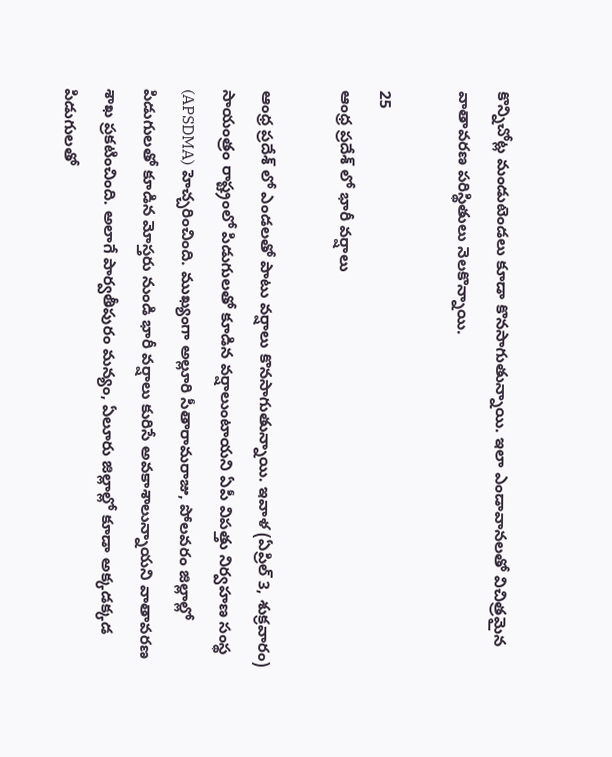కొన్నిచోట్ల మండుటెండలు కూడా కొనసాగుతున్నాయి. ఇలా ఎండావానలతో విచిత్రమైన వాతావరణ పరిస్థితులు నెలకొన్నాయి.

25
ఆంధ్ర ప్రదేశ్ లో భారీ వర్షాలు

ఆంధ్ర ప్రదేశ్ లో ఎండలతో పాటు వర్షాలు కొనసాగుతున్నాయి. ఇవాళ (ఏప్రిల్ 3, శుక్రవారం) సాయంత్రం రాష్ట్రంలో పిడుగులతో కూడిన వర్షాలుంటాయని ఏపీ విపత్తు నిర్వహణ సంస్థ (APSDMA) హెచ్చరించింది. ముఖ్యంగా అల్లూరి సీతారామరాజు, పోలవరం జిల్లాల్లో పిడుగులతో కూడిన మోస్తరు నుండి భారీ వర్షాలు కురిసే అవకాశాలున్నాయని వాతావరణ శాఖ ప్రకటించింది. అలాగే పార్వతీపురం మన్యం, ఏలూరు జిల్లాల్లో కూడా అక్కడక్కడ పిడుగులతో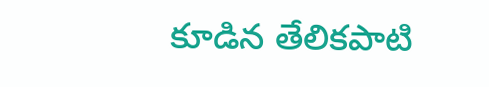కూడిన తేలికపాటి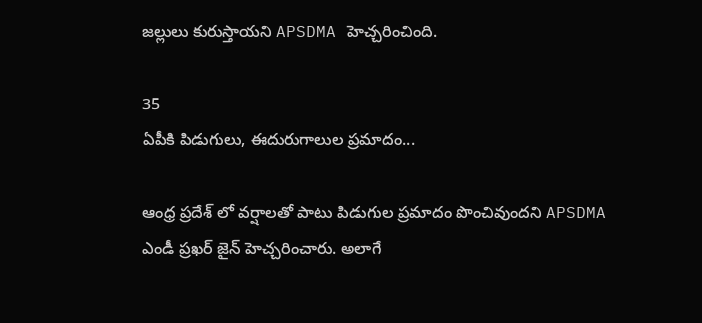జల్లులు కురుస్తాయని APSDMA హెచ్చరించింది.

35
ఏపీకి పిడుగులు, ఈదురుగాలుల ప్రమాదం...

ఆంధ్ర ప్రదేశ్ లో వర్షాలతో పాటు పిడుగుల ప్రమాదం పొంచివుందని APSDMA ఎండీ ప్రఖర్ జైన్ హెచ్చరించారు. అలాగే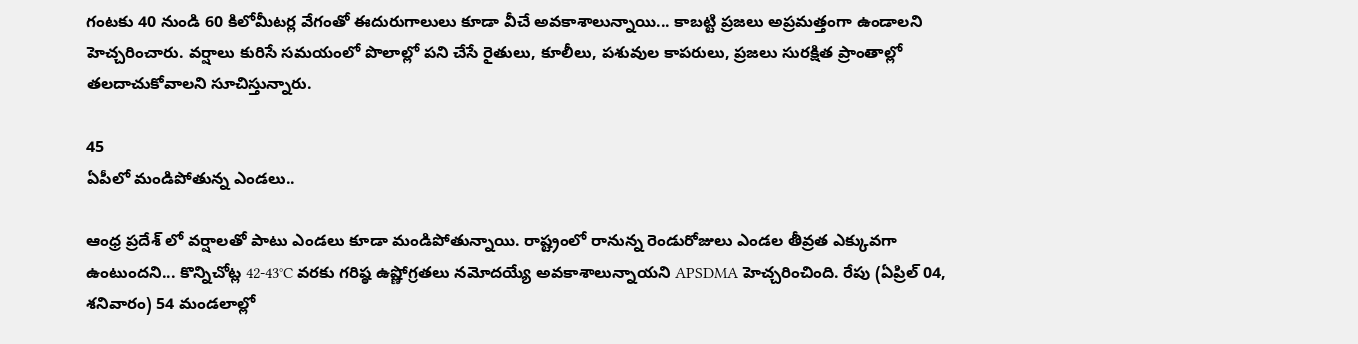గంటకు 40 నుండి 60 కిలోమీటర్ల వేగంతో ఈదురుగాలులు కూడా వీచే అవకాశాలున్నాయి... కాబట్టి ప్రజలు అప్రమత్తంగా ఉండాలని హెచ్చరించారు. వర్షాలు కురిసే సమయంలో పొలాల్లో పని చేసే రైతులు, కూలీలు, పశువుల కాపరులు, ప్రజలు సురక్షిత ప్రాంతాల్లో తలదాచుకోవాలని సూచిస్తున్నారు.

45
ఏపీలో మండిపోతున్న ఎండలు..

ఆంధ్ర ప్రదేశ్ లో వర్షాలతో పాటు ఎండలు కూడా మండిపోతున్నాయి. రాష్ట్రంలో రానున్న రెండురోజులు ఎండల తీవ్రత ఎక్కువగా ఉంటుందని... కొన్నిచోట్ల 42-43°C వరకు గరిష్ఠ ఉష్ణోగ్రతలు నమోదయ్యే అవకాశాలున్నాయని APSDMA హెచ్చరించింది. రేపు (ఏప్రిల్ 04, శనివారం) 54 మండలాల్లో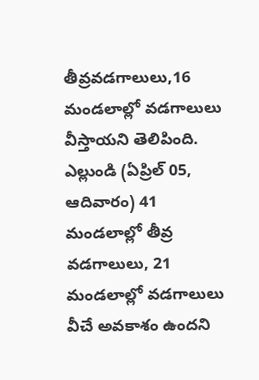తీవ్రవడగాలులు,16 మండలాల్లో వడగాలులు వీస్తాయని తెలిపింది. ఎల్లుండి (ఏప్రిల్ 05, ఆదివారం) 41 మండలాల్లో తీవ్ర వడగాలులు, 21 మండలాల్లో వడగాలులు వీచే అవకాశం ఉందని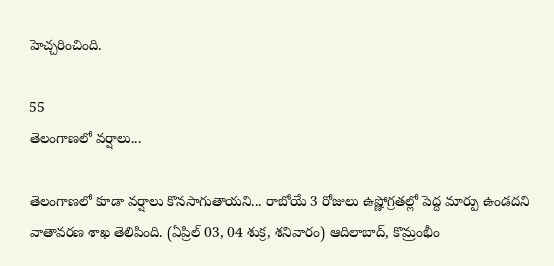హెచ్చరించింది.

55
తెలంగాణలో వర్షాలు...

తెలంగాణలో కూడా వర్షాలు కొనసాగుతాయని... రాబోయే 3 రోజులు ఉష్ణోగ్రతల్లో పెద్ద మార్పు ఉండదని వాతావరణ శాఖ తెలిపింది. (ఏప్రిల్ 03, 04 శుక్ర, శనివారం) ఆదిలాబాద్, కొమ్రంభీం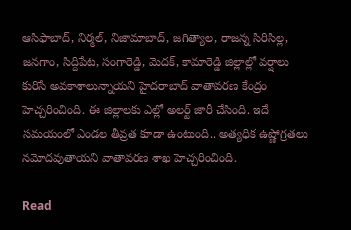ఆసిఫాబాద్, నిర్మల్, నిజామాబాద్, జగిత్యాల, రాజన్న సిరిసిల్ల, జనగాం, సిద్దిపేట, సంగారెడ్డి, మెదక్, కామారెడ్డి జిల్లాల్లో వర్షాలు కురిసే అవకాశాలున్నాయని హైదరాబాద్ వాతావరణ కేంద్రం హెచ్చరించింది. ఈ జిల్లాలకు ఎల్లో అలర్ట్ జారీ చేసింది. ఇదే సమయంలో ఎండల తీవ్రత కూడా ఉంటుంది.. అత్యధిక ఉష్ణోగ్రతలు నమోదవుతాయని వాతావరణ శాఖ హెచ్చరించింది.

Read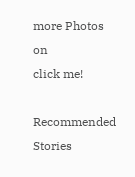more Photos on
click me!

Recommended Stories